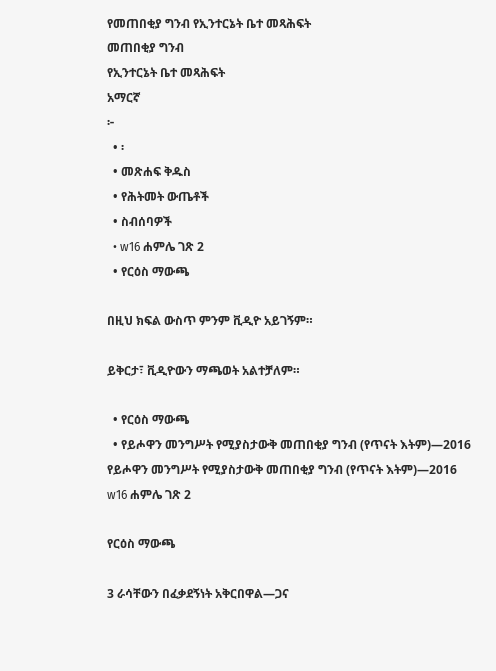የመጠበቂያ ግንብ የኢንተርኔት ቤተ መጻሕፍት
መጠበቂያ ግንብ
የኢንተርኔት ቤተ መጻሕፍት
አማርኛ
፦
  • ፡
  • መጽሐፍ ቅዱስ
  • የሕትመት ውጤቶች
  • ስብሰባዎች
  • w16 ሐምሌ ገጽ 2
  • የርዕስ ማውጫ

በዚህ ክፍል ውስጥ ምንም ቪዲዮ አይገኝም።

ይቅርታ፣ ቪዲዮውን ማጫወት አልተቻለም።

  • የርዕስ ማውጫ
  • የይሖዋን መንግሥት የሚያስታውቅ መጠበቂያ ግንብ (የጥናት እትም)—2016
የይሖዋን መንግሥት የሚያስታውቅ መጠበቂያ ግንብ (የጥናት እትም)—2016
w16 ሐምሌ ገጽ 2

የርዕስ ማውጫ

3 ራሳቸውን በፈቃደኝነት አቅርበዋል—ጋና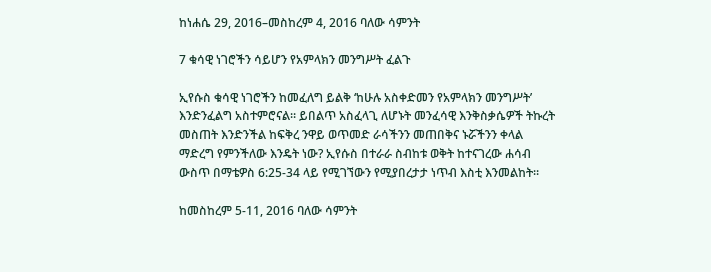ከነሐሴ 29, 2016–መስከረም 4, 2016 ባለው ሳምንት

7 ቁሳዊ ነገሮችን ሳይሆን የአምላክን መንግሥት ፈልጉ

ኢየሱስ ቁሳዊ ነገሮችን ከመፈለግ ይልቅ ‘ከሁሉ አስቀድመን የአምላክን መንግሥት’ እንድንፈልግ አስተምሮናል። ይበልጥ አስፈላጊ ለሆኑት መንፈሳዊ እንቅስቃሴዎች ትኩረት መስጠት እንድንችል ከፍቅረ ንዋይ ወጥመድ ራሳችንን መጠበቅና ኑሯችንን ቀላል ማድረግ የምንችለው እንዴት ነው? ኢየሱስ በተራራ ስብከቱ ወቅት ከተናገረው ሐሳብ ውስጥ በማቴዎስ 6:25-34 ላይ የሚገኘውን የሚያበረታታ ነጥብ እስቲ እንመልከት።

ከመስከረም 5-11, 2016 ባለው ሳምንት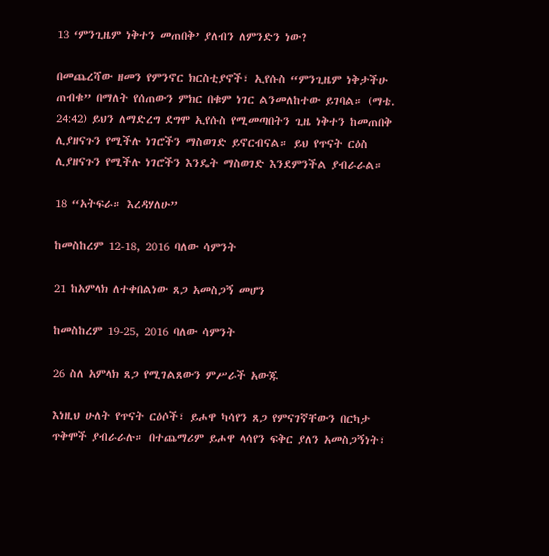13 ‘ምንጊዜም ነቅተን መጠበቅ’ ያለብን ለምንድን ነው?

በመጨረሻው ዘመን የምንኖር ክርስቲያኖች፣ ኢየሱስ “ምንጊዜም ነቅታችሁ ጠብቁ” በማለት የሰጠውን ምክር በቁም ነገር ልንመለከተው ይገባል። (ማቴ. 24:42) ይህን ለማድረግ ደግሞ ኢየሱስ የሚመጣበትን ጊዜ ነቅተን ከመጠበቅ ሊያዘናጉን የሚችሉ ነገሮችን ማስወገድ ይኖርብናል። ይህ የጥናት ርዕስ ሊያዘናጉን የሚችሉ ነገሮችን እንዴት ማስወገድ እንደምንችል ያብራራል።

18 “አትፍራ። እረዳሃለሁ”

ከመስከረም 12-18, 2016 ባለው ሳምንት

21 ከአምላክ ለተቀበልነው ጸጋ አመስጋኝ መሆን

ከመስከረም 19-25, 2016 ባለው ሳምንት

26 ስለ አምላክ ጸጋ የሚገልጸውን ምሥራች አውጁ

እነዚህ ሁለት የጥናት ርዕሶች፣ ይሖዋ ካሳየን ጸጋ የምናገኛቸውን በርካታ ጥቅሞች ያብራራሉ። በተጨማሪም ይሖዋ ላሳየን ፍቅር ያለን አመስጋኝነት፣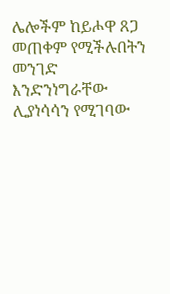ሌሎችም ከይሖዋ ጸጋ መጠቀም የሚችሉበትን መንገድ እንድንነግራቸው ሊያነሳሳን የሚገባው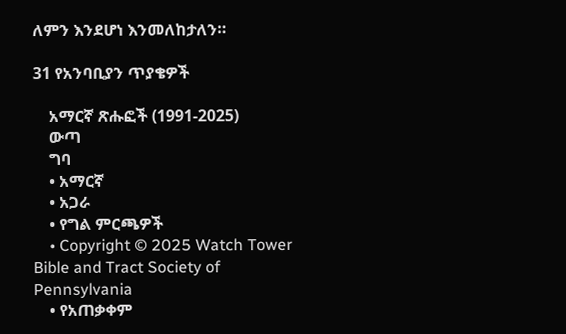ለምን እንደሆነ እንመለከታለን።

31 የአንባቢያን ጥያቄዎች

    አማርኛ ጽሑፎች (1991-2025)
    ውጣ
    ግባ
    • አማርኛ
    • አጋራ
    • የግል ምርጫዎች
    • Copyright © 2025 Watch Tower Bible and Tract Society of Pennsylvania
    • የአጠቃቀም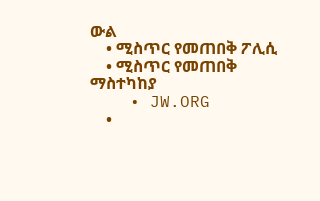ውል
    • ሚስጥር የመጠበቅ ፖሊሲ
    • ሚስጥር የመጠበቅ ማስተካከያ
    • JW.ORG
    •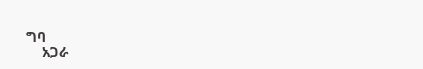ግባ
    አጋራ